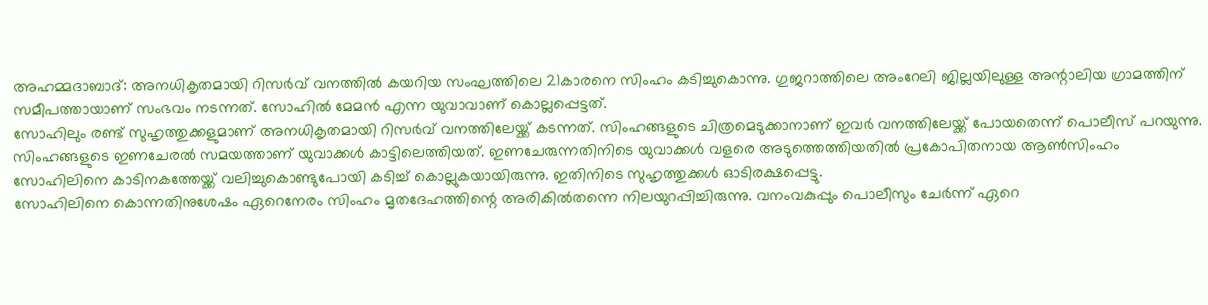അഹമ്മദാബാദ്: അനധികൃതമായി റിസർവ് വനത്തിൽ കയറിയ സംഘത്തിലെ 21കാരനെ സിംഹം കടിച്ചുകൊന്നു. ഗുജറാത്തിലെ അംറേലി ജില്ലയിലുള്ള അന്റാലിയ ഗ്രാമത്തിന് സമീപത്തായാണ് സംഭവം നടന്നത്. സോഹിൽ മേമൻ എന്ന യുവാവാണ് കൊല്ലപ്പെട്ടത്.
സോഹിലും രണ്ട് സുഹൃത്തുക്കളുമാണ് അനധികൃതമായി റിസർവ് വനത്തിലേയ്ക്ക് കടന്നത്. സിംഹങ്ങളുടെ ചിത്രമെടുക്കാനാണ് ഇവർ വനത്തിലേയ്ക്ക് പോയതെന്ന് പൊലീസ് പറയുന്നു. സിംഹങ്ങളുടെ ഇണചേരൽ സമയത്താണ് യുവാക്കൾ കാട്ടിലെത്തിയത്. ഇണചേരുന്നതിനിടെ യുവാക്കൾ വളരെ അടുത്തെത്തിയതിൽ പ്രകോപിതനായ ആൺസിംഹം സോഹിലിനെ കാടിനകത്തേയ്ക്ക് വലിച്ചുകൊണ്ടുപോയി കടിച്ച് കൊല്ലുകയായിരുന്നു. ഇതിനിടെ സുഹൃത്തുക്കൾ ഓടിരക്ഷപ്പെട്ടു.
സോഹിലിനെ കൊന്നതിനുശേഷം ഏറെനേരം സിംഹം മൃതദേഹത്തിന്റെ അരികിൽതന്നെ നിലയുറപ്പിച്ചിരുന്നു. വനംവകുപ്പും പൊലീസും ചേർന്ന് ഏറെ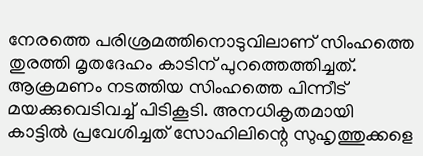നേരത്തെ പരിശ്രമത്തിനൊടുവിലാണ് സിംഹത്തെ തുരത്തി മൃതദേഹം കാടിന് പുറത്തെത്തിച്ചത്. ആക്രമണം നടത്തിയ സിംഹത്തെ പിന്നീട് മയക്കുവെടിവച്ച് പിടികൂടി. അനധികൃതമായി കാട്ടിൽ പ്രവേശിച്ചത് സോഹിലിന്റെ സുഹൃത്തുക്കളെ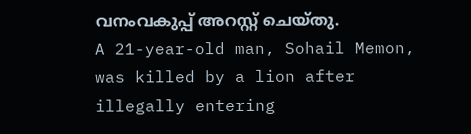വനംവകുപ്പ് അറസ്റ്റ് ചെയ്തു.
A 21-year-old man, Sohail Memon, was killed by a lion after illegally entering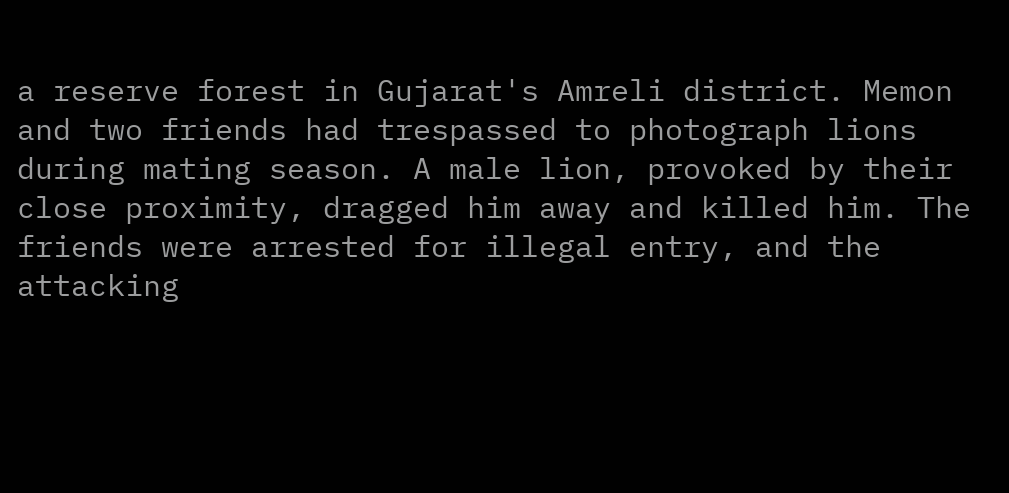a reserve forest in Gujarat's Amreli district. Memon and two friends had trespassed to photograph lions during mating season. A male lion, provoked by their close proximity, dragged him away and killed him. The friends were arrested for illegal entry, and the attacking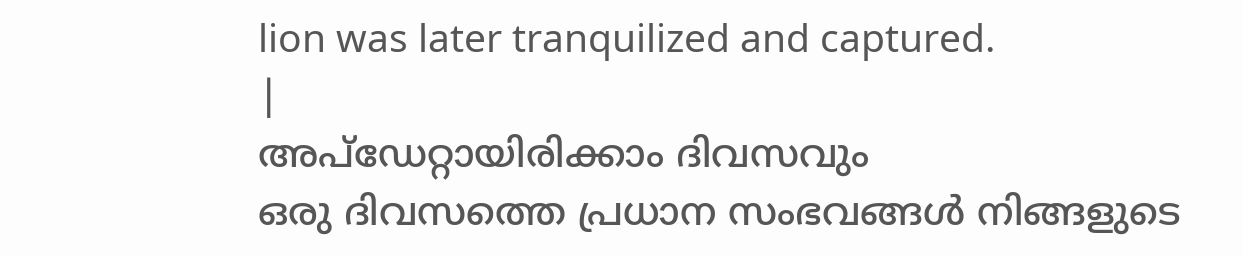lion was later tranquilized and captured.
|
അപ്ഡേറ്റായിരിക്കാം ദിവസവും
ഒരു ദിവസത്തെ പ്രധാന സംഭവങ്ങൾ നിങ്ങളുടെ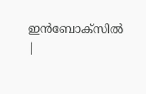ഇൻബോക്സിൽ |